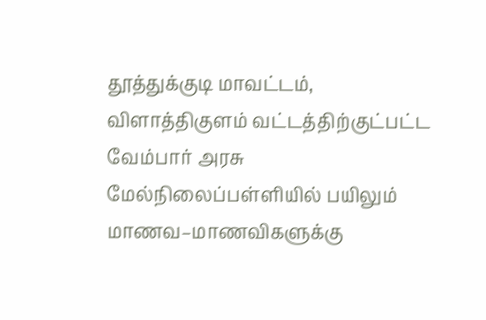தூத்துக்குடி மாவட்டம், விளாத்திகுளம் வட்டத்திற்குட்பட்ட வேம்பார் அரசு மேல்நிலைப்பள்ளியில் பயிலும் மாணவ–மாணவிகளுக்கு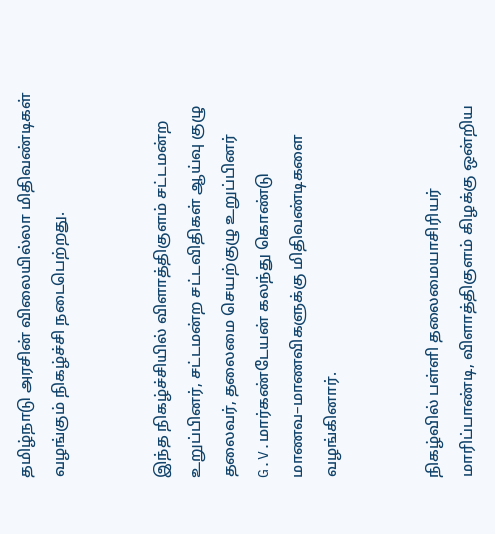தமிழ்நாடு அரசின் விலையில்லா மிதிவண்டிகள் வழங்கும் நிகழ்ச்சி நடைபெற்றது.


இந்த நிகழ்ச்சியில் விளாத்திகுளம் சட்டமன்ற உறுப்பினர், சட்டமன்ற சட்டவிதிகள் ஆய்வு குழு தலைவர், தலைமை செயற்குழு உறுப்பினர் G.V.மார்கண்டேயன் கலந்து கொண்டு மாணவ–மாணவிகளுக்கு மிதிவண்டிகளை வழங்கினார்.


நிகழ்வில் பள்ளி தலைமையாசிரியர் மாரிப்பாண்டி, விளாத்திகுளம் கிழக்கு ஒன்றிய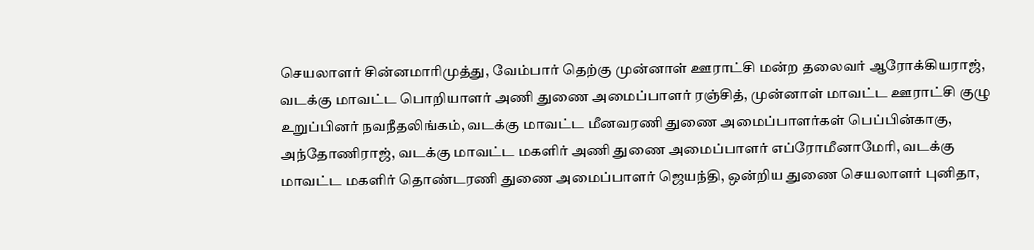செயலாளர் சின்னமாரிமுத்து, வேம்பார் தெற்கு முன்னாள் ஊராட்சி மன்ற தலைவர் ஆரோக்கியராஜ், வடக்கு மாவட்ட பொறியாளர் அணி துணை அமைப்பாளர் ரஞ்சித், முன்னாள் மாவட்ட ஊராட்சி குழு உறுப்பினர் நவநீதலிங்கம், வடக்கு மாவட்ட மீனவரணி துணை அமைப்பாளர்கள் பெப்பின்காகு, அந்தோணிராஜ், வடக்கு மாவட்ட மகளிர் அணி துணை அமைப்பாளர் எப்ரோமீனாமேரி, வடக்கு மாவட்ட மகளிர் தொண்டரணி துணை அமைப்பாளர் ஜெயந்தி, ஒன்றிய துணை செயலாளர் புனிதா,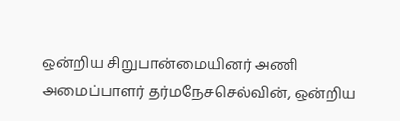ஒன்றிய சிறுபான்மையினர் அணி அமைப்பாளர் தர்மநேசசெல்வின், ஒன்றிய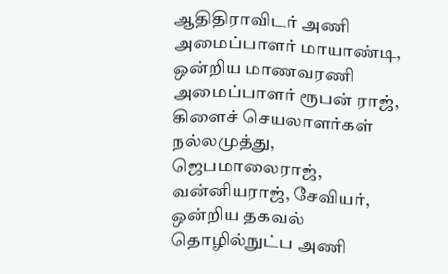ஆதிதிராவிடர் அணி அமைப்பாளர் மாயாண்டி, ஒன்றிய மாணவரணி அமைப்பாளர் ரூபன் ராஜ், கிளைச் செயலாளர்கள் நல்லமுத்து, ஜெபமாலைராஜ், வன்னியராஜ், சேவியர், ஒன்றிய தகவல் தொழில்நுட்ப அணி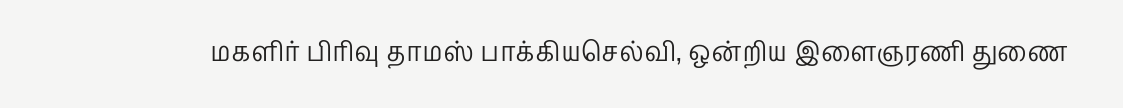மகளிர் பிரிவு தாமஸ் பாக்கியசெல்வி, ஒன்றிய இளைஞரணி துணை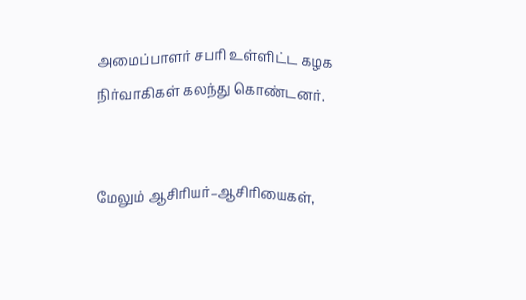அமைப்பாளர் சபரி உள்ளிட்ட கழக நிர்வாகிகள் கலந்து கொண்டனர்.


மேலும் ஆசிரியர்–ஆசிரியைகள்,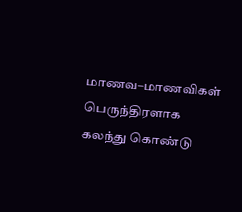மாணவ–மாணவிகள் பெருந்திரளாக கலந்து கொண்டு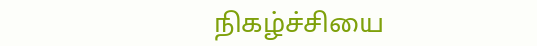நிகழ்ச்சியை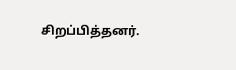சிறப்பித்தனர்.